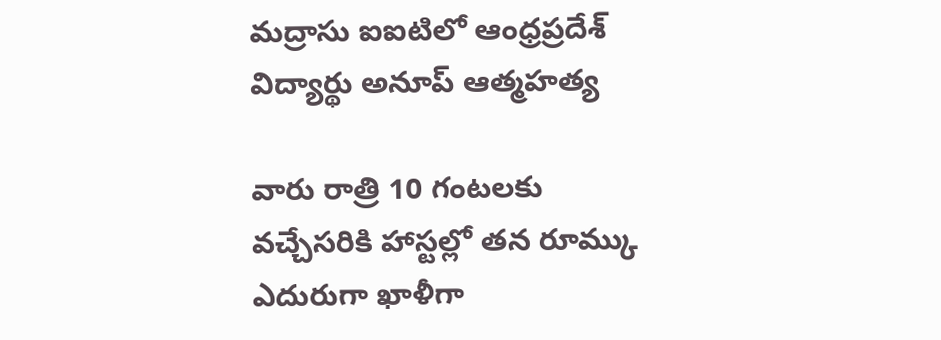మద్రాసు ఐఐటిలో ఆంధ్రప్రదేశ్ విద్యార్థు అనూప్ ఆత్మహత్య

వారు రాత్రి 10 గంటలకు వచ్చేసరికి హాస్టల్లో తన రూమ్కు ఎదురుగా ఖాళీగా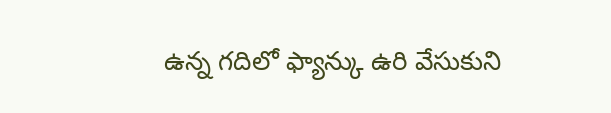ఉన్న గదిలో ఫ్యాన్కు ఉరి వేసుకుని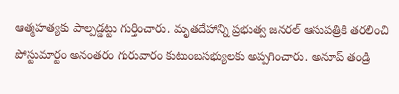ఆత్మహత్యకు పాల్పడ్డట్టు గుర్తించారు. మృతదేహాన్ని ప్రభుత్వ జనరల్ ఆసుపత్రికి తరలించి పోస్టుమార్టం అనంతరం గురువారం కుటుంబసభ్యులకు అప్పగించారు. అనూప్ తండ్రి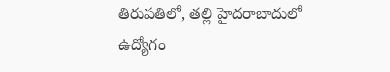తిరుపతిలో, తల్లి హైదరాబాదులో ఉద్యోగం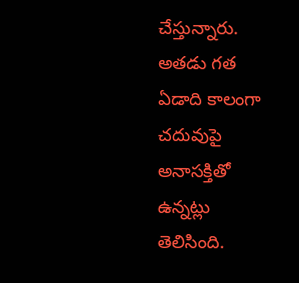చేస్తున్నారు. అతడు గత ఏడాది కాలంగా చదువుపై అనాసక్తితో ఉన్నట్లు తెలిసింది.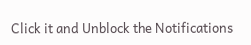Click it and Unblock the Notifications